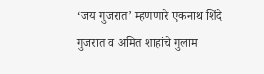‘जय गुजरात’ म्हणणारे एकनाथ शिंदे गुजरात व अमित शाहांचे गुलाम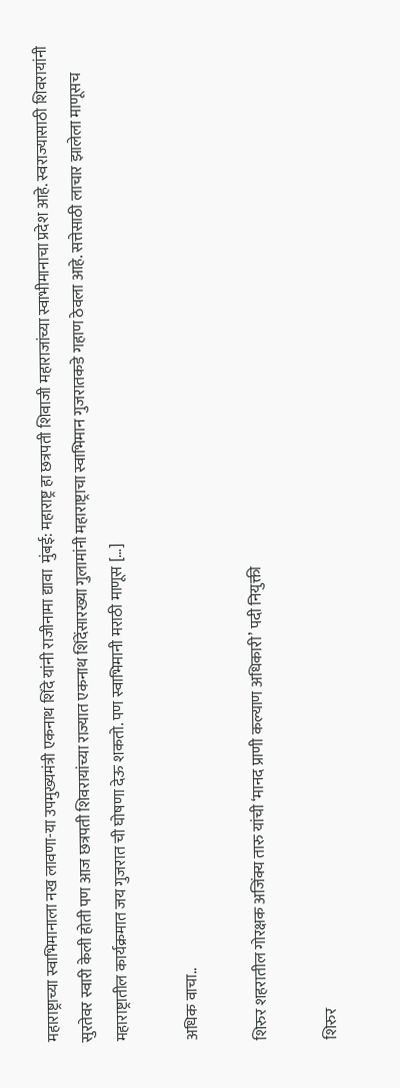महाराष्ट्राच्या स्वाभिमानाला नख लावणा-या उपमुख्यमंत्री एकनाथ शिंदे यांनी राजीनामा द्यावा  मुंबई: महाराष्ट्र हा छत्रपती शिवाजी महाराजांच्या स्वाभीमानाचा प्रदेश आहे. स्वराज्यासाठी शिवरायांनी सुरतेवर स्वारी केली होती पण आज छत्रपती शिवरायांच्या राज्यात एकनाथ शिंदेंसारख्या गुलामांनी महाराष्ट्राचा स्वाभिमान गुजरातकडे गहाण ठेवला आहे. सत्तेसाठी लाचार झालेला माणूसच महाराष्ट्रातील कार्यक्रमात जय गुजरात ची घोषणा देऊ शकतो. पण स्वाभिमानी मराठी माणूस […]

अधिक वाचा..

शिरुर शहरातील गोरक्षक अजिंक्य तारु यांची ‘मानद प्राणी कल्याण अधिकारी’ पदी नियुक्ती

शिरुर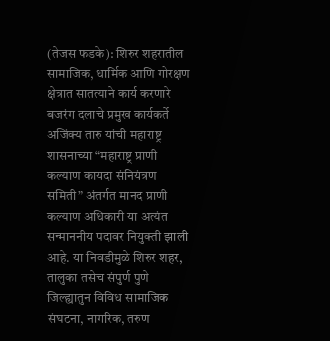(तेजस फडके): शिरुर शहरातील सामाजिक, धार्मिक आणि गोरक्षण क्षेत्रात सातत्याने कार्य करणारे बजरंग दलाचे प्रमुख कार्यकर्ते अजिंक्य तारु यांची महाराष्ट्र शासनाच्या “महाराष्ट्र प्राणी कल्याण कायदा संनियंत्रण समिती” अंतर्गत मानद प्राणी कल्याण अधिकारी या अत्यंत सन्माननीय पदावर नियुक्ती झाली आहे. या निवडीमुळे शिरुर शहर, तालुका तसेच संपुर्ण पुणे जिल्ह्यातुन विविध सामाजिक संघटना, नागरिक, तरुण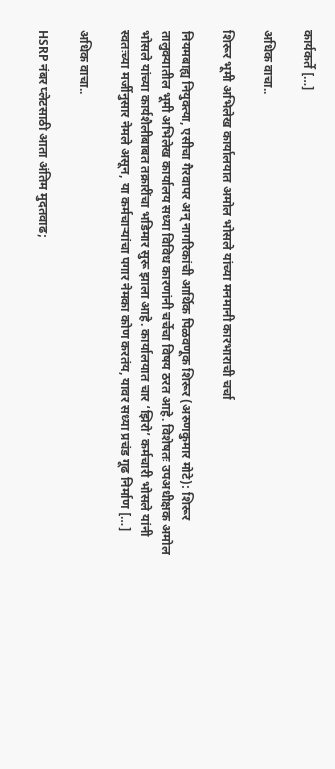कार्यकर्ते […]

अधिक वाचा..

शिरूर भूमी अभिलेख कार्यालयात अमोल भोसले यांच्या मनमानी कारभाराची चर्चा

नियमबाह्य नियुक्त्या, एसीचा गैरवापर अन् नागरिकांची आर्थिक पिळवणूक शिरूर (अरुणकुमार मोटे): शिरूर तालुक्यातील भूमी अभिलेख कार्यालय सध्या विविध कारणांनी चर्चेचा विषय ठरत आहे. विशेषतः उपअधीक्षक अमोल भोसले यांच्या कार्यशैलीबाबत तक्रारींचा भडिमार सुरू झाला आहे. कार्यालयात चार ‘झिरो’ कर्मचारी भोसले यांनी स्वतःच्या मर्जीनुसार नेमले असून, या कर्मचाऱ्यांचा पगार नेमका कोण करतंय, यावर सध्या प्रचंड गूढ निर्माण […]

अधिक वाचा..

HSRP नंबर प्लेटसाठी आता अंतिम मुदतवाढ;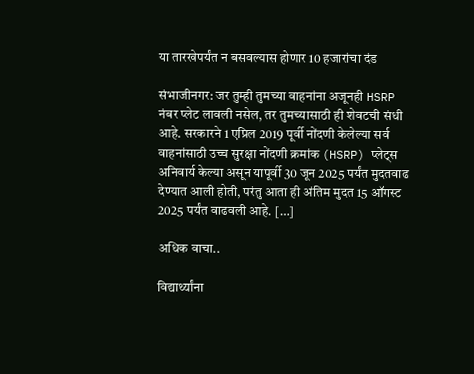या तारखेपर्यंत न बसवल्यास होणार 10 हजारांचा दंड

संभाजीनगर: जर तुम्ही तुमच्या वाहनांना अजूनही HSRP नंबर प्लेट लावली नसेल, तर तुमच्यासाठी ही शेवटची संधी आहे. सरकारने 1 एप्रिल 2019 पूर्वी नोंदणी केलेल्या सर्व वाहनांसाठी उच्च सुरक्षा नोंदणी क्रमांक (HSRP) प्लेट्स अनिवार्य केल्या असून यापूर्वी 30 जून 2025 पर्यंत मुदतवाढ देण्यात आली होती, परंतु आता ही अंतिम मुदत 15 ऑगस्ट 2025 पर्यंत वाढवली आहे. […]

अधिक वाचा..

विद्यार्थ्यांना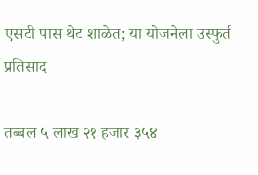एसटी पास थेट शाळेत; या योजनेला उस्फुर्त प्रतिसाद

तब्बल ५ लाख २१ हजार ३५४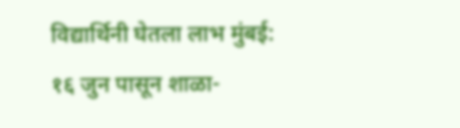विद्यार्थिनी घेतला लाभ मुंबई: १६ जुन पासून शाळा-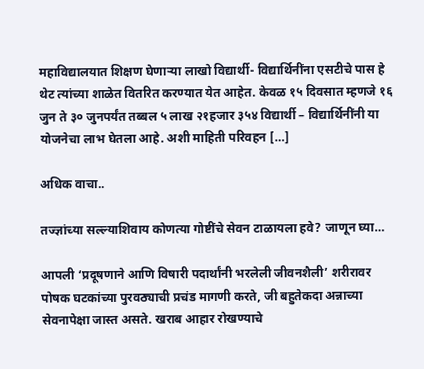महाविद्यालयात शिक्षण घेणाऱ्या लाखो विद्यार्थी- विद्यार्थिनींना एसटीचे पास हे थेट त्यांच्या शाळेत वितरित करण्यात येत आहेत. केवळ १५ दिवसात म्हणजे १६ जुन ते ३० जुनपर्यंत तब्बल ५ लाख २१हजार ३५४ विद्यार्थी – विद्यार्थिनींनी या योजनेचा लाभ घेतला आहे. अशी माहिती परिवहन […]

अधिक वाचा..

तज्ज्ञांच्या सल्ल्याशिवाय कोणत्या गोष्टींचे सेवन टाळायला हवे? जाणून घ्या…

आपली ‘प्रदूषणाने आणि विषारी पदार्थांनी भरलेली जीवनशैली’ शरीरावर पोषक घटकांच्या पुरवठ्याची प्रचंड मागणी करते, जी बहुतेकदा अन्नाच्या सेवनापेक्षा जास्त असते. खराब आहार रोखण्याचे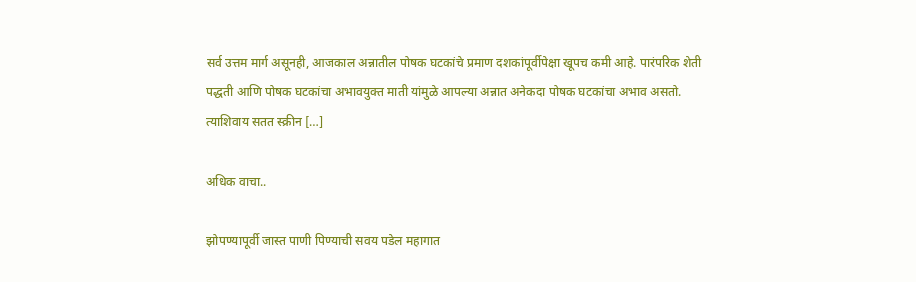सर्व उत्तम मार्ग असूनही, आजकाल अन्नातील पोषक घटकांचे प्रमाण दशकांपूर्वीपेक्षा खूपच कमी आहे. पारंपरिक शेती पद्धती आणि पोषक घटकांचा अभावयुक्त माती यांमुळे आपल्या अन्नात अनेकदा पोषक घटकांचा अभाव असतो. त्याशिवाय सतत स्क्रीन […]

अधिक वाचा..

झोपण्यापूर्वी जास्त पाणी पिण्याची सवय पडेल महागात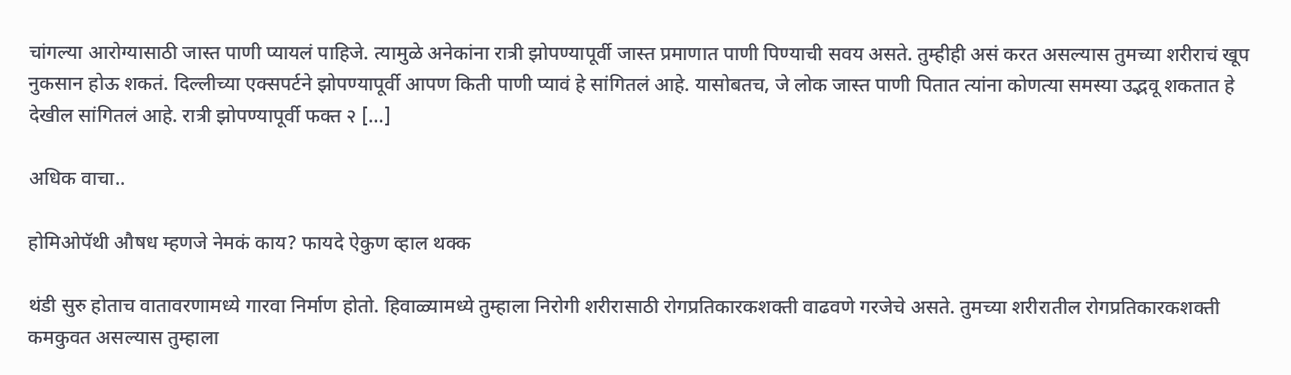चांगल्या आरोग्यासाठी जास्त पाणी प्यायलं पाहिजे. त्यामुळे अनेकांना रात्री झोपण्यापूर्वी जास्त प्रमाणात पाणी पिण्याची सवय असते. तुम्हीही असं करत असल्यास तुमच्या शरीराचं खूप नुकसान होऊ शकतं. दिल्लीच्या एक्सपर्टने झोपण्यापूर्वी आपण किती पाणी प्यावं हे सांगितलं आहे. यासोबतच, जे लोक जास्त पाणी पितात त्यांना कोणत्या समस्या उद्भवू शकतात हे देखील सांगितलं आहे. रात्री झोपण्यापूर्वी फक्त २ […]

अधिक वाचा..

होमिओपॅथी औषध म्हणजे नेमकं काय? फायदे ऐकुण व्हाल थक्क

थंडी सुरु होताच वातावरणामध्ये गारवा निर्माण होतो. हिवाळ्यामध्ये तुम्हाला निरोगी शरीरासाठी रोगप्रतिकारकशक्ती वाढवणे गरजेचे असते. तुमच्या शरीरातील रोगप्रतिकारकशक्ती कमकुवत असल्यास तुम्हाला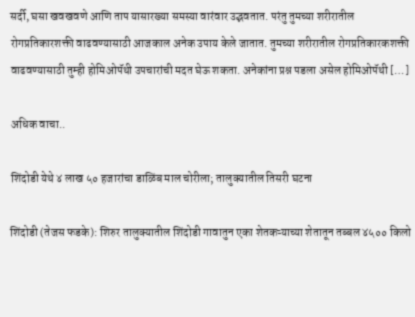सर्दी, घसा खवखवणे आणि ताप यासारख्या समस्या वारंवार उद्भवतात. परंतु तुमच्या शरीरातील रोगप्रतिकारशक्ती वाढवण्यासाठी आजकाल अनेक उपाय केले जातात. तुमच्या शरीरातील रोगप्रतिकारकशक्ती वाढवण्यासाठी तुम्ही होमिओपॅथी उपचारांची मदत घेऊ शकता. अनेकांना प्रश्न पडला असेल होमिओपॅथी […]

अधिक वाचा..

शिंदोडी येथे ४ लाख ५० हजारांचा डाळिंब माल चोरीला; तालुक्यातील तिसरी घटना

शिंदोडी (तेजस फडके): शिरुर तालुक्यातील शिंदोडी गावातुन एका शेतकऱ्याच्या शेतातून तब्बल ४५०० किलो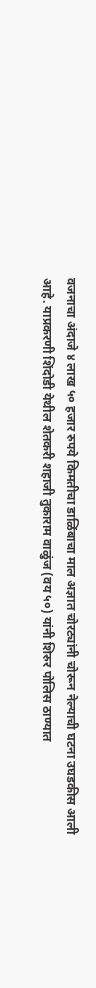वजनाचा अंदाजे ४ लाख ५० हजार रुपये किमतीचा डाळिंबाचा माल अज्ञात चोरट्यांनी चोरून नेल्याची घटना उघडकीस आली आहे. याप्रकरणी शिंदोडी येथील शेतकरी शहाजी तुकाराम वाळुंज (वय ५०) यांनी शिरुर पोलिस ठाण्यात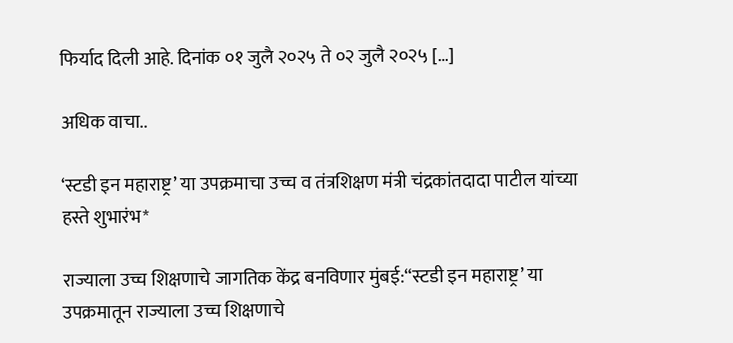फिर्याद दिली आहे. दिनांक ०१ जुलै २०२५ ते ०२ जुलै २०२५ […]

अधिक वाचा..

‘स्टडी इन महाराष्ट्र’ या उपक्रमाचा उच्च व तंत्रशिक्षण मंत्री चंद्रकांतदादा पाटील यांच्या हस्ते शुभारंभ*

राज्याला उच्च शिक्षणाचे जागतिक केंद्र बनविणार मुंबई:“स्टडी इन महाराष्ट्र’ या उपक्रमातून राज्याला उच्च शिक्षणाचे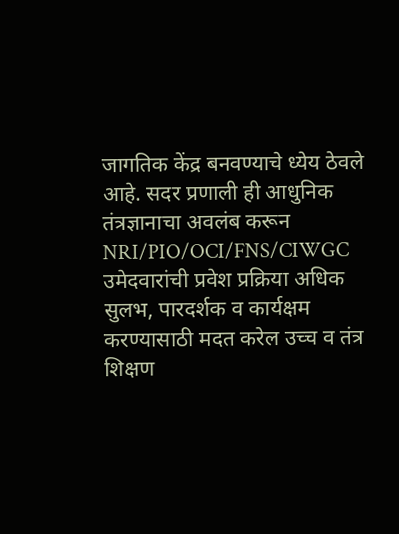जागतिक केंद्र बनवण्याचे ध्येय ठेवले आहे. सदर प्रणाली ही आधुनिक तंत्रज्ञानाचा अवलंब करून NRI/PIO/OCI/FNS/CIWGC उमेदवारांची प्रवेश प्रक्रिया अधिक सुलभ, पारदर्शक व कार्यक्षम करण्यासाठी मदत करेल उच्च व तंत्र शिक्षण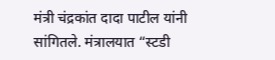मंत्री चंद्रकांत दादा पाटील यांनी सांगितले. मंत्रालयात “स्टडी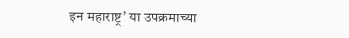इन महाराष्ट्र’ या उपक्रमाच्या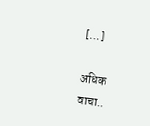[…]

अधिक वाचा..